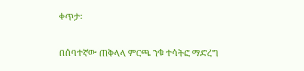ቀጥታ፡

በሰባተኛው ጠቅላላ ምርጫ ንቁ ተሳትፎ ማድረግ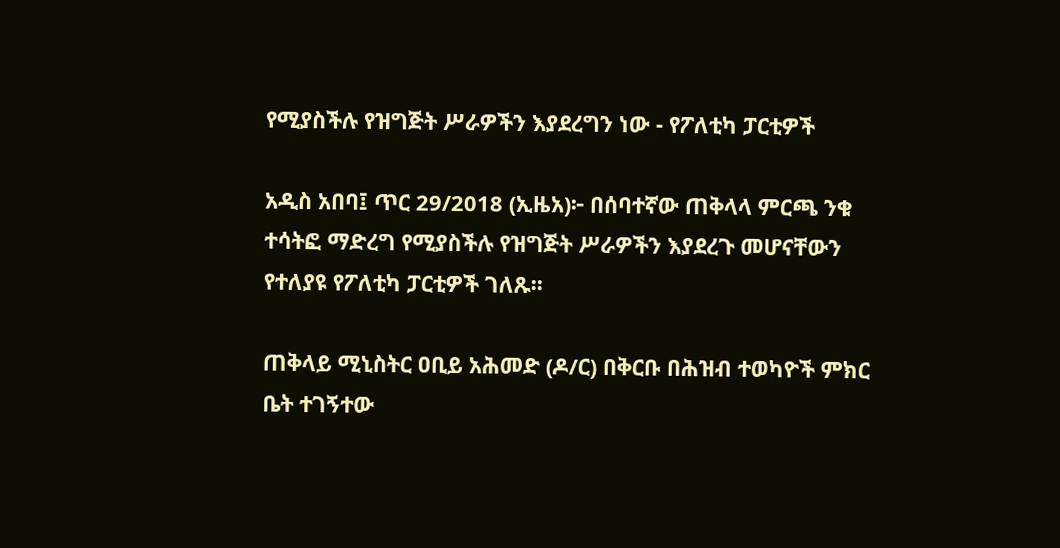የሚያስችሉ የዝግጅት ሥራዎችን እያደረግን ነው - የፖለቲካ ፓርቲዎች

አዲስ አበባ፤ ጥር 29/2018 (ኢዜአ)፦ በሰባተኛው ጠቅላላ ምርጫ ንቁ ተሳትፎ ማድረግ የሚያስችሉ የዝግጅት ሥራዎችን እያደረጉ መሆናቸውን የተለያዩ የፖለቲካ ፓርቲዎች ገለጹ፡፡

ጠቅላይ ሚኒስትር ዐቢይ አሕመድ (ዶ/ር) በቅርቡ በሕዝብ ተወካዮች ምክር ቤት ተገኝተው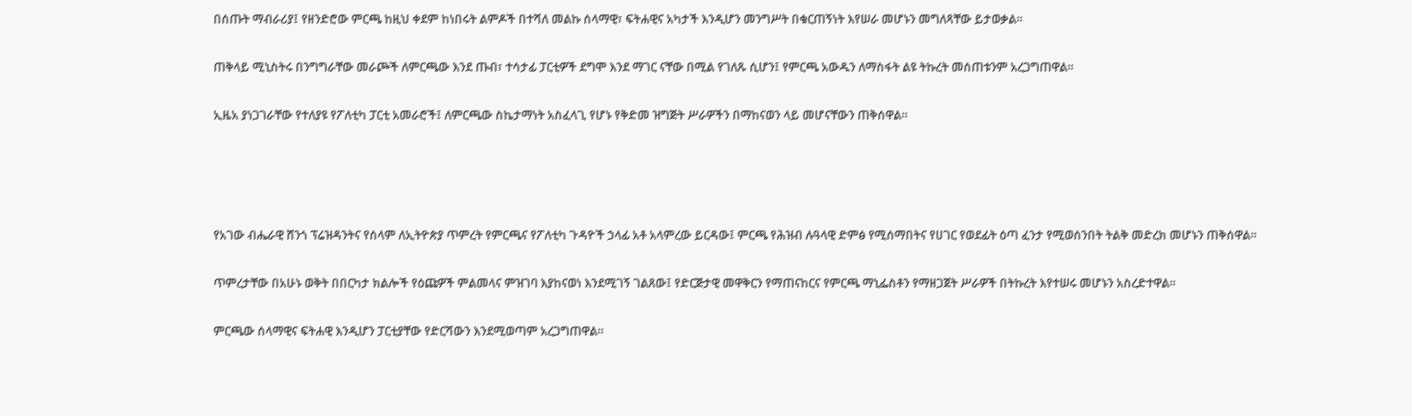በሰጡት ማብራሪያ፤ የዘንድሮው ምርጫ ከዚህ ቀደም ከነበሩት ልምዶች በተሻለ መልኩ ሰላማዊ፣ ፍትሐዊና አካታች እንዲሆን መንግሥት በቁርጠኝነት እየሠራ መሆኑን መግለጻቸው ይታወቃል።

ጠቅላይ ሚኒስትሩ በንግግራቸው መራጮች ለምርጫው እንደ ጡብ፣ ተሳታፊ ፓርቲዎች ደግሞ እንደ ማገር ናቸው በሚል የገለጹ ሲሆን፤ የምርጫ አውዱን ለማስፋት ልዩ ትኩረት መሰጠቱንም አረጋግጠዋል።

ኢዜአ ያነጋገራቸው የተለያዩ የፖለቲካ ፓርቲ አመራሮች፤ ለምርጫው ስኬታማነት አስፈላጊ የሆኑ የቅድመ ዝግጅት ሥራዎችን በማከናወን ላይ መሆናቸውን ጠቅሰዋል፡፡




የአገው ብሔራዊ ሸንጎ ፕሬዝዳንትና የሰላም ለኢትዮጵያ ጥምረት የምርጫና የፖለቲካ ጉዳዮች ኃላፊ አቶ አላምረው ይርዳው፤ ምርጫ የሕዝብ ሉዓላዊ ድምፅ የሚሰማበትና የሀገር የወደፊት ዕጣ ፈንታ የሚወሰንበት ትልቅ መድረክ መሆኑን ጠቅሰዋል።

ጥምረታቸው በአሁኑ ወቅት በበርካታ ክልሎች የዕጩዎች ምልመላና ምዝገባ እያከናወነ እንደሚገኝ ገልጸው፤ የድርጅታዊ መዋቅርን የማጠናከርና የምርጫ ማኒፌስቶን የማዘጋጀት ሥራዎች በትኩረት እየተሠሩ መሆኑን አስረድተዋል።

ምርጫው ሰላማዊና ፍትሐዊ እንዲሆን ፓርቲያቸው የድርሻውን እንደሚወጣም አረጋግጠዋል።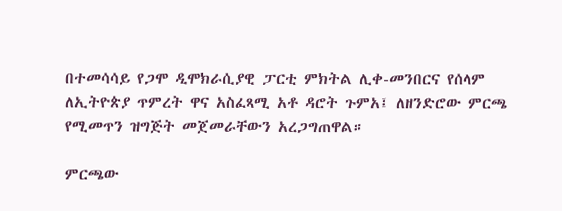በተመሳሳይ የጋሞ ዲሞክራሲያዊ ፓርቲ ምክትል ሊቀ-መንበርና የሰላም ለኢትዮጵያ ጥምረት ዋና አስፈጻሚ አቶ ዳሮት ጉምአ፤ ለዘንድሮው ምርጫ የሚመጥን ዝግጅት መጀመራቸውን አረጋግጠዋል።

ምርጫው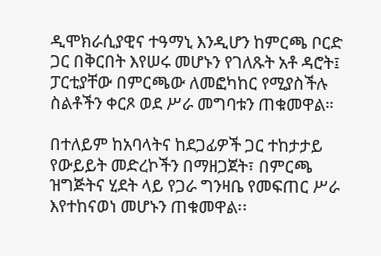ዲሞክራሲያዊና ተዓማኒ እንዲሆን ከምርጫ ቦርድ ጋር በቅርበት እየሠሩ መሆኑን የገለጹት አቶ ዳሮት፤ ፓርቲያቸው በምርጫው ለመፎካከር የሚያስችሉ ስልቶችን ቀርጾ ወደ ሥራ መግባቱን ጠቁመዋል።

በተለይም ከአባላትና ከደጋፊዎች ጋር ተከታታይ የውይይት መድረኮችን በማዘጋጀት፣ በምርጫ ዝግጅትና ሂደት ላይ የጋራ ግንዛቤ የመፍጠር ሥራ እየተከናወነ መሆኑን ጠቁመዋል፡፡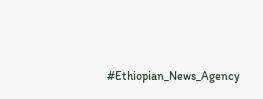#Ethiopian_News_Agency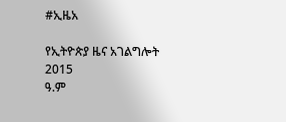#ኢዜአ

የኢትዮጵያ ዜና አገልግሎት
2015
ዓ.ም